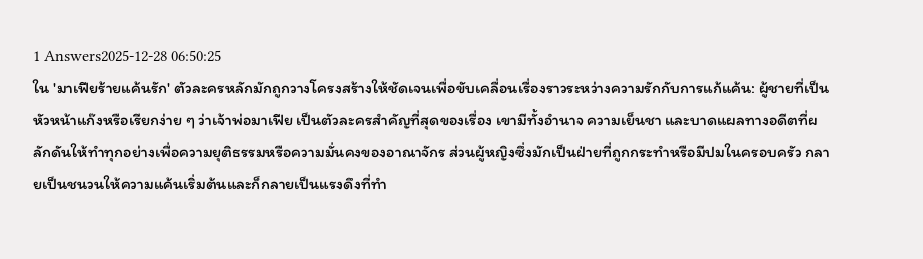1 Answers2025-12-28 06:50:25
ใน 'มาเฟียร้ายแค้นรัก' ตัวละครหลักมักถูกวางโครงสร้างให้ชัดเจนเพื่อขับเคลื่อนเรื่องราวระหว่างความรักกับการแก้แค้น: ผู้ชายที่เป็นหัวหน้าแก๊งหรือเรียกง่าย ๆ ว่าเจ้าพ่อมาเฟีย เป็นตัวละครสำคัญที่สุดของเรื่อง เขามีทั้งอำนาจ ความเย็นชา และบาดแผลทางอดีตที่ผลักดันให้ทำทุกอย่างเพื่อความยุติธรรมหรือความมั่นคงของอาณาจักร ส่วนผู้หญิงซึ่งมักเป็นฝ่ายที่ถูกกระทำหรือมีปมในครอบครัว กลายเป็นชนวนให้ความแค้นเริ่มต้นและก็กลายเป็นแรงดึงที่ทำ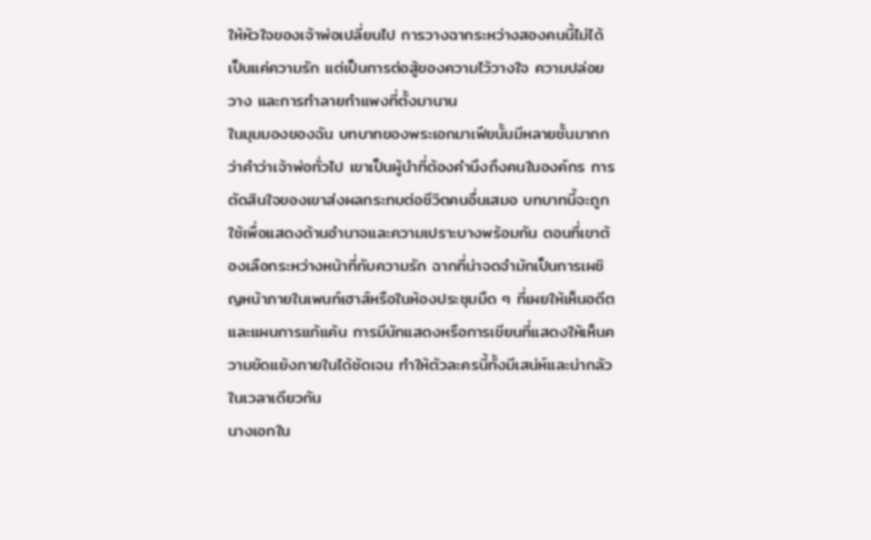ให้หัวใจของเจ้าพ่อเปลี่ยนไป การวางฉากระหว่างสองคนนี้ไม่ได้เป็นแค่ความรัก แต่เป็นการต่อสู้ของความไว้วางใจ ความปล่อยวาง และการทำลายกำแพงที่ตั้งมานาน
ในมุมมองของฉัน บทบาทของพระเอกมาเฟียนั้นมีหลายชั้นมากกว่าคำว่าเจ้าพ่อทั่วไป เขาเป็นผู้นำที่ต้องคำนึงถึงคนในองค์กร การตัดสินใจของเขาส่งผลกระทบต่อชีวิตคนอื่นเสมอ บทบาทนี้จะถูกใช้เพื่อแสดงด้านอำนาจและความเปราะบางพร้อมกัน ตอนที่เขาต้องเลือกระหว่างหน้าที่กับความรัก ฉากที่น่าจดจำมักเป็นการเผชิญหน้าภายในเพนท์เฮาส์หรือในห้องประชุมมืด ๆ ที่เผยให้เห็นอดีตและแผนการแก้แค้น การมีนักแสดงหรือการเขียนที่แสดงให้เห็นความขัดแย้งภายในได้ชัดเจน ทำให้ตัวละครนี้ทั้งมีเสน่ห์และน่ากลัวในเวลาเดียวกัน
นางเอกใน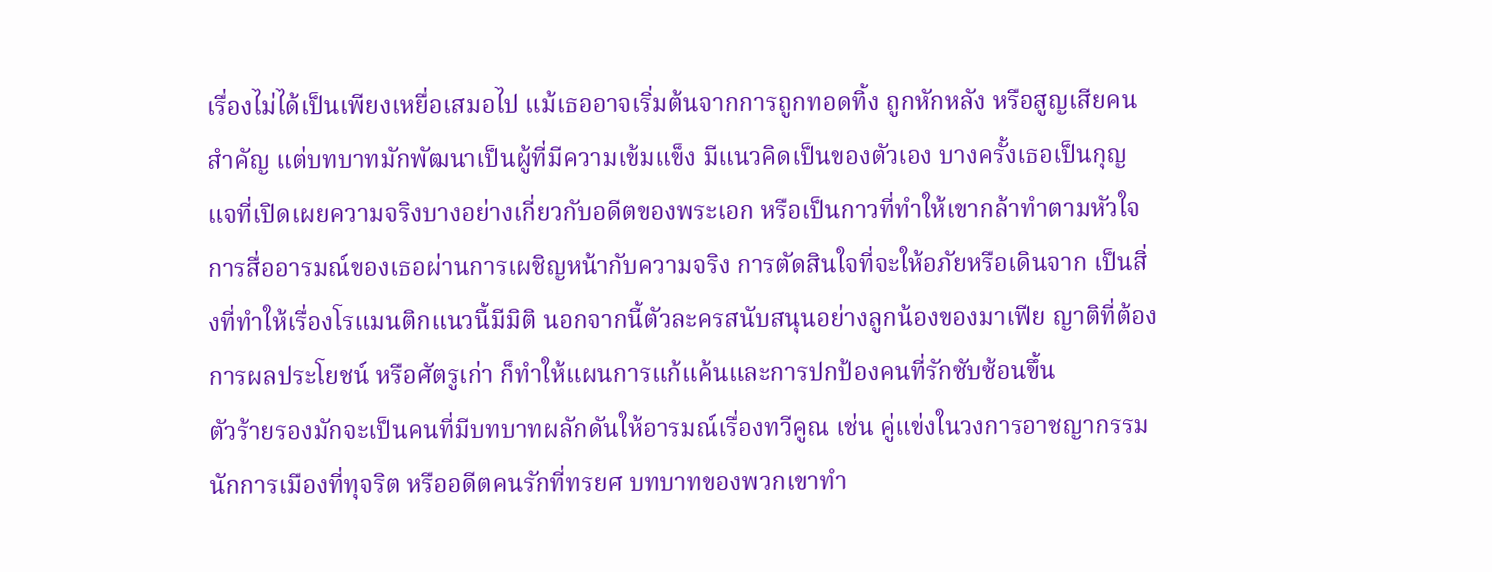เรื่องไม่ได้เป็นเพียงเหยื่อเสมอไป แม้เธออาจเริ่มต้นจากการถูกทอดทิ้ง ถูกหักหลัง หรือสูญเสียคนสำคัญ แต่บทบาทมักพัฒนาเป็นผู้ที่มีความเข้มแข็ง มีแนวคิดเป็นของตัวเอง บางครั้งเธอเป็นกุญแจที่เปิดเผยความจริงบางอย่างเกี่ยวกับอดีตของพระเอก หรือเป็นกาวที่ทำให้เขากล้าทำตามหัวใจ การสื่ออารมณ์ของเธอผ่านการเผชิญหน้ากับความจริง การตัดสินใจที่จะให้อภัยหรือเดินจาก เป็นสิ่งที่ทำให้เรื่องโรแมนติกแนวนี้มีมิติ นอกจากนี้ตัวละครสนับสนุนอย่างลูกน้องของมาเฟีย ญาติที่ต้องการผลประโยชน์ หรือศัตรูเก่า ก็ทำให้แผนการแก้แค้นและการปกป้องคนที่รักซับซ้อนขึ้น
ตัวร้ายรองมักจะเป็นคนที่มีบทบาทผลักดันให้อารมณ์เรื่องทวีคูณ เช่น คู่แข่งในวงการอาชญากรรม นักการเมืองที่ทุจริต หรืออดีตคนรักที่ทรยศ บทบาทของพวกเขาทำ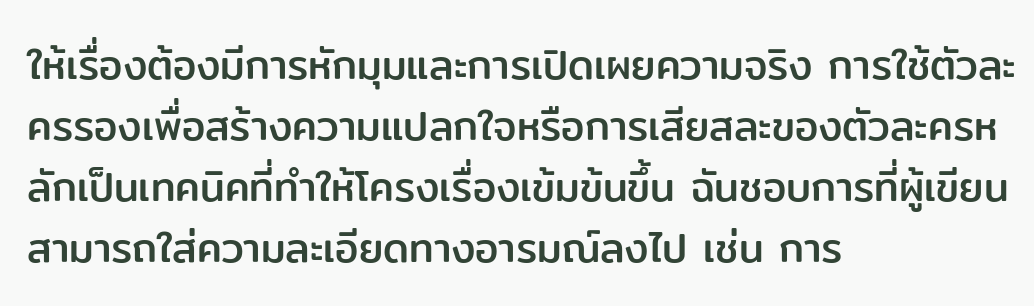ให้เรื่องต้องมีการหักมุมและการเปิดเผยความจริง การใช้ตัวละครรองเพื่อสร้างความแปลกใจหรือการเสียสละของตัวละครหลักเป็นเทคนิคที่ทำให้โครงเรื่องเข้มข้นขึ้น ฉันชอบการที่ผู้เขียนสามารถใส่ความละเอียดทางอารมณ์ลงไป เช่น การ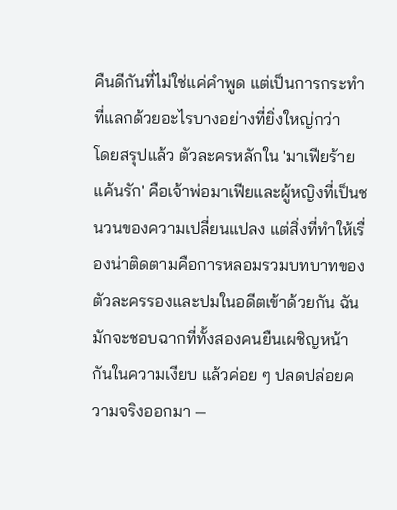คืนดีกันที่ไม่ใช่แค่คำพูด แต่เป็นการกระทำที่แลกด้วยอะไรบางอย่างที่ยิ่งใหญ่กว่า
โดยสรุปแล้ว ตัวละครหลักใน 'มาเฟียร้ายแค้นรัก' คือเจ้าพ่อมาเฟียและผู้หญิงที่เป็นชนวนของความเปลี่ยนแปลง แต่สิ่งที่ทำให้เรื่องน่าติดตามคือการหลอมรวมบทบาทของตัวละครรองและปมในอดีตเข้าด้วยกัน ฉันมักจะชอบฉากที่ทั้งสองคนยืนเผชิญหน้ากันในความเงียบ แล้วค่อย ๆ ปลดปล่อยความจริงออกมา —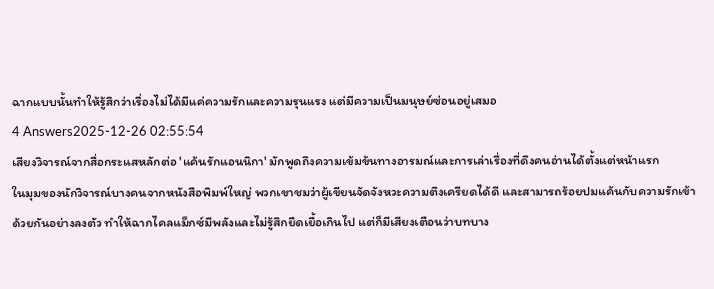ฉากแบบนั้นทำให้รู้สึกว่าเรื่องไม่ได้มีแค่ความรักและความรุนแรง แต่มีความเป็นมนุษย์ซ่อนอยู่เสมอ
4 Answers2025-12-26 02:55:54
เสียงวิจารณ์จากสื่อกระแสหลักต่อ 'แค้นรักแอนนิกา' มักพูดถึงความเข้มข้นทางอารมณ์และการเล่าเรื่องที่ดึงคนอ่านได้ตั้งแต่หน้าแรก
ในมุมของนักวิจารณ์บางคนจากหนังสือพิมพ์ใหญ่ พวกเขาชมว่าผู้เขียนจัดจังหวะความตึงเครียดได้ดี และสามารถร้อยปมแค้นกับความรักเข้าด้วยกันอย่างลงตัว ทำให้ฉากไคลแม็กซ์มีพลังและไม่รู้สึกยืดเยื้อเกินไป แต่ก็มีเสียงเตือนว่าบทบาง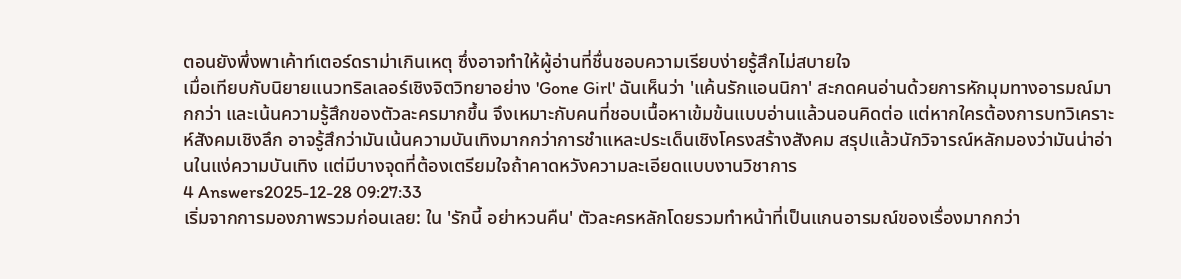ตอนยังพึ่งพาเค้าท์เตอร์ดราม่าเกินเหตุ ซึ่งอาจทำให้ผู้อ่านที่ชื่นชอบความเรียบง่ายรู้สึกไม่สบายใจ
เมื่อเทียบกับนิยายแนวทริลเลอร์เชิงจิตวิทยาอย่าง 'Gone Girl' ฉันเห็นว่า 'แค้นรักแอนนิกา' สะกดคนอ่านด้วยการหักมุมทางอารมณ์มากกว่า และเน้นความรู้สึกของตัวละครมากขึ้น จึงเหมาะกับคนที่ชอบเนื้อหาเข้มข้นแบบอ่านแล้วนอนคิดต่อ แต่หากใครต้องการบทวิเคราะห์สังคมเชิงลึก อาจรู้สึกว่ามันเน้นความบันเทิงมากกว่าการชำแหละประเด็นเชิงโครงสร้างสังคม สรุปแล้วนักวิจารณ์หลักมองว่ามันน่าอ่านในแง่ความบันเทิง แต่มีบางจุดที่ต้องเตรียมใจถ้าคาดหวังความละเอียดแบบงานวิชาการ
4 Answers2025-12-28 09:27:33
เริ่มจากการมองภาพรวมก่อนเลย: ใน 'รักนี้ อย่าหวนคืน' ตัวละครหลักโดยรวมทำหน้าที่เป็นแกนอารมณ์ของเรื่องมากกว่า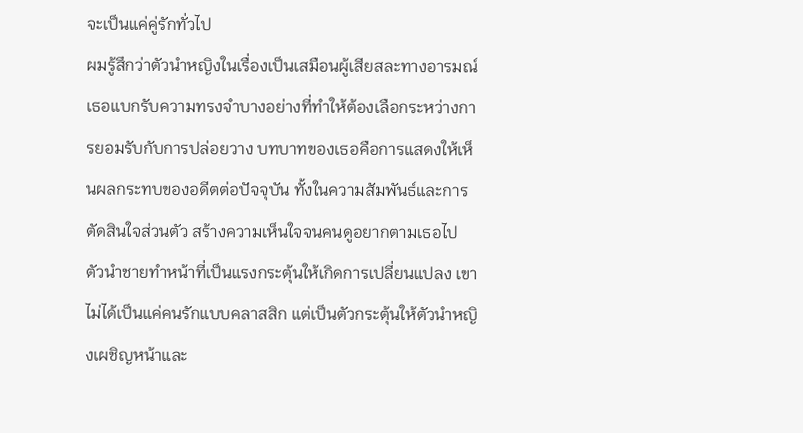จะเป็นแค่คู่รักทั่วไป
ผมรู้สึกว่าตัวนำหญิงในเรื่องเป็นเสมือนผู้เสียสละทางอารมณ์ เธอแบกรับความทรงจำบางอย่างที่ทำให้ต้องเลือกระหว่างการยอมรับกับการปล่อยวาง บทบาทของเธอคือการแสดงให้เห็นผลกระทบของอดีตต่อปัจจุบัน ทั้งในความสัมพันธ์และการตัดสินใจส่วนตัว สร้างความเห็นใจจนคนดูอยากตามเธอไป
ตัวนำชายทำหน้าที่เป็นแรงกระตุ้นให้เกิดการเปลี่ยนแปลง เขาไม่ได้เป็นแค่คนรักแบบคลาสสิก แต่เป็นตัวกระตุ้นให้ตัวนำหญิงเผชิญหน้าและ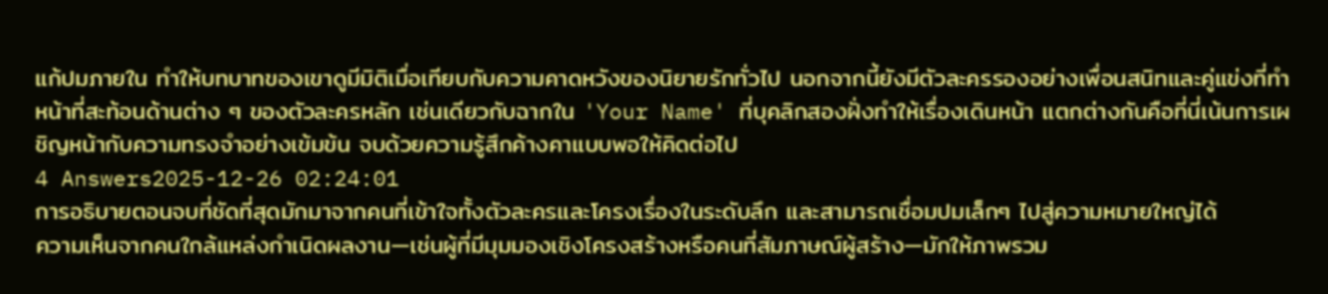แก้ปมภายใน ทำให้บทบาทของเขาดูมีมิติเมื่อเทียบกับความคาดหวังของนิยายรักทั่วไป นอกจากนี้ยังมีตัวละครรองอย่างเพื่อนสนิทและคู่แข่งที่ทำหน้าที่สะท้อนด้านต่าง ๆ ของตัวละครหลัก เช่นเดียวกับฉากใน 'Your Name' ที่บุคลิกสองฝั่งทำให้เรื่องเดินหน้า แตกต่างกันคือที่นี่เน้นการเผชิญหน้ากับความทรงจำอย่างเข้มข้น จบด้วยความรู้สึกค้างคาแบบพอให้คิดต่อไป
4 Answers2025-12-26 02:24:01
การอธิบายตอนจบที่ชัดที่สุดมักมาจากคนที่เข้าใจทั้งตัวละครและโครงเรื่องในระดับลึก และสามารถเชื่อมปมเล็กๆ ไปสู่ความหมายใหญ่ได้
ความเห็นจากคนใกล้แหล่งกำเนิดผลงาน—เช่นผู้ที่มีมุมมองเชิงโครงสร้างหรือคนที่สัมภาษณ์ผู้สร้าง—มักให้ภาพรวม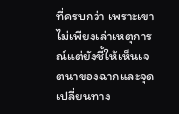ที่ครบกว่า เพราะเขาไม่เพียงเล่าเหตุการณ์แต่ยังชี้ให้เห็นเจตนาของฉากและจุดเปลี่ยนทาง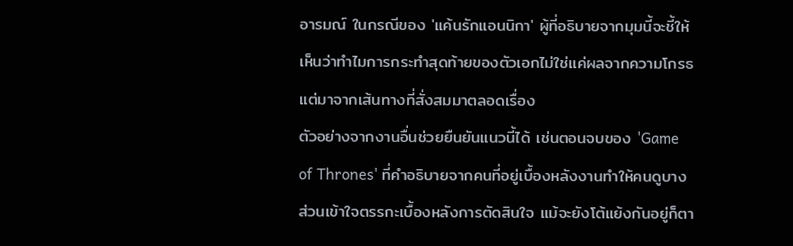อารมณ์ ในกรณีของ 'แค้นรักแอนนิกา' ผู้ที่อธิบายจากมุมนี้จะชี้ให้เห็นว่าทำไมการกระทำสุดท้ายของตัวเอกไม่ใช่แค่ผลจากความโกรธ แต่มาจากเส้นทางที่สั่งสมมาตลอดเรื่อง
ตัวอย่างจากงานอื่นช่วยยืนยันแนวนี้ได้ เช่นตอนจบของ 'Game of Thrones' ที่คำอธิบายจากคนที่อยู่เบื้องหลังงานทำให้คนดูบางส่วนเข้าใจตรรกะเบื้องหลังการตัดสินใจ แม้จะยังโต้แย้งกันอยู่ก็ตา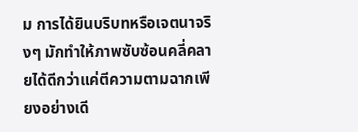ม การได้ยินบริบทหรือเจตนาจริงๆ มักทำให้ภาพซับซ้อนคลี่คลายได้ดีกว่าแค่ตีความตามฉากเพียงอย่างเดี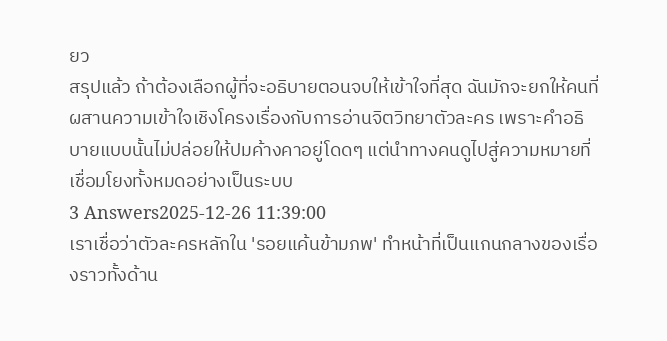ยว
สรุปแล้ว ถ้าต้องเลือกผู้ที่จะอธิบายตอนจบให้เข้าใจที่สุด ฉันมักจะยกให้คนที่ผสานความเข้าใจเชิงโครงเรื่องกับการอ่านจิตวิทยาตัวละคร เพราะคำอธิบายแบบนั้นไม่ปล่อยให้ปมค้างคาอยู่โดดๆ แต่นำทางคนดูไปสู่ความหมายที่เชื่อมโยงทั้งหมดอย่างเป็นระบบ
3 Answers2025-12-26 11:39:00
เราเชื่อว่าตัวละครหลักใน 'รอยแค้นข้ามภพ' ทำหน้าที่เป็นแกนกลางของเรื่องราวทั้งด้าน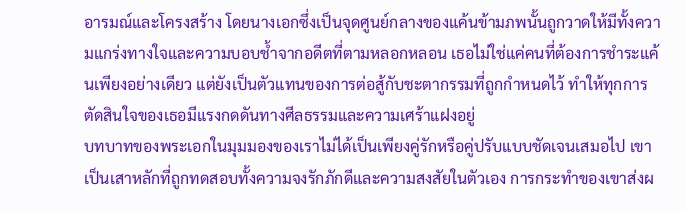อารมณ์และโครงสร้าง โดยนางเอกซึ่งเป็นจุดศูนย์กลางของแค้นข้ามภพนั้นถูกวาดให้มีทั้งความแกร่งทางใจและความบอบช้ำจากอดีตที่ตามหลอกหลอน เธอไม่ใช่แค่คนที่ต้องการชำระแค้นเพียงอย่างเดียว แต่ยังเป็นตัวแทนของการต่อสู้กับชะตากรรมที่ถูกกำหนดไว้ ทำให้ทุกการตัดสินใจของเธอมีแรงกดดันทางศีลธรรมและความเศร้าแฝงอยู่
บทบาทของพระเอกในมุมมองของเราไม่ได้เป็นเพียงคู่รักหรือคู่ปรับแบบชัดเจนเสมอไป เขาเป็นเสาหลักที่ถูกทดสอบทั้งความจงรักภักดีและความสงสัยในตัวเอง การกระทำของเขาส่งผ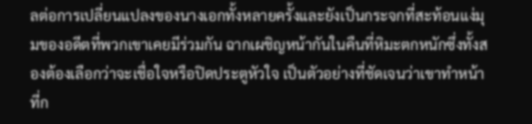ลต่อการเปลี่ยนแปลงของนางเอกทั้งหลายครั้งและยังเป็นกระจกที่สะท้อนแง่มุมของอดีตที่พวกเขาเคยมีร่วมกัน ฉากเผชิญหน้ากันในคืนที่หิมะตกหนักซึ่งทั้งสองต้องเลือกว่าจะเชื่อใจหรือปิดประตูหัวใจ เป็นตัวอย่างที่ชัดเจนว่าเขาทำหน้าที่ก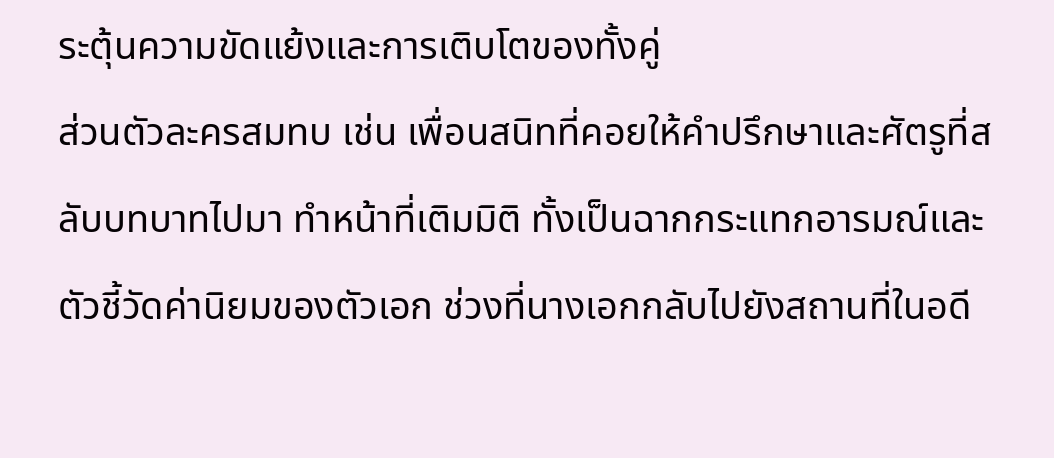ระตุ้นความขัดแย้งและการเติบโตของทั้งคู่
ส่วนตัวละครสมทบ เช่น เพื่อนสนิทที่คอยให้คำปรึกษาและศัตรูที่สลับบทบาทไปมา ทำหน้าที่เติมมิติ ทั้งเป็นฉากกระแทกอารมณ์และตัวชี้วัดค่านิยมของตัวเอก ช่วงที่นางเอกกลับไปยังสถานที่ในอดี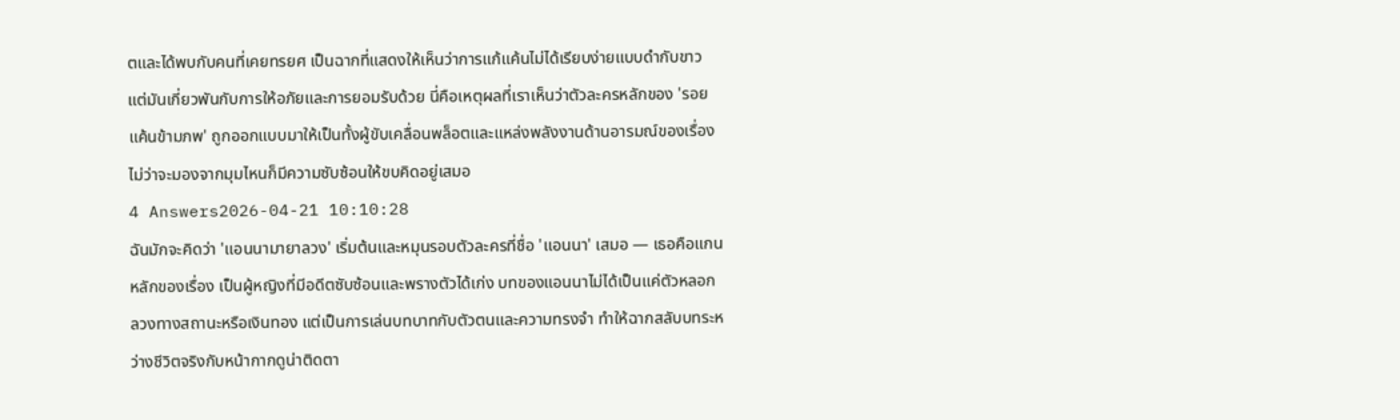ตและได้พบกับคนที่เคยทรยศ เป็นฉากที่แสดงให้เห็นว่าการแก้แค้นไม่ได้เรียบง่ายแบบดำกับขาว แต่มันเกี่ยวพันกับการให้อภัยและการยอมรับด้วย นี่คือเหตุผลที่เราเห็นว่าตัวละครหลักของ 'รอยแค้นข้ามภพ' ถูกออกแบบมาให้เป็นทั้งผู้ขับเคลื่อนพล็อตและแหล่งพลังงานด้านอารมณ์ของเรื่อง ไม่ว่าจะมองจากมุมไหนก็มีความซับซ้อนให้ขบคิดอยู่เสมอ
4 Answers2026-04-21 10:10:28
ฉันมักจะคิดว่า 'แอนนามายาลวง' เริ่มต้นและหมุนรอบตัวละครที่ชื่อ 'แอนนา' เสมอ — เธอคือแกนหลักของเรื่อง เป็นผู้หญิงที่มีอดีตซับซ้อนและพรางตัวได้เก่ง บทของแอนนาไม่ได้เป็นแค่ตัวหลอกลวงทางสถานะหรือเงินทอง แต่เป็นการเล่นบทบาทกับตัวตนและความทรงจำ ทำให้ฉากสลับบทระหว่างชีวิตจริงกับหน้ากากดูน่าติดตา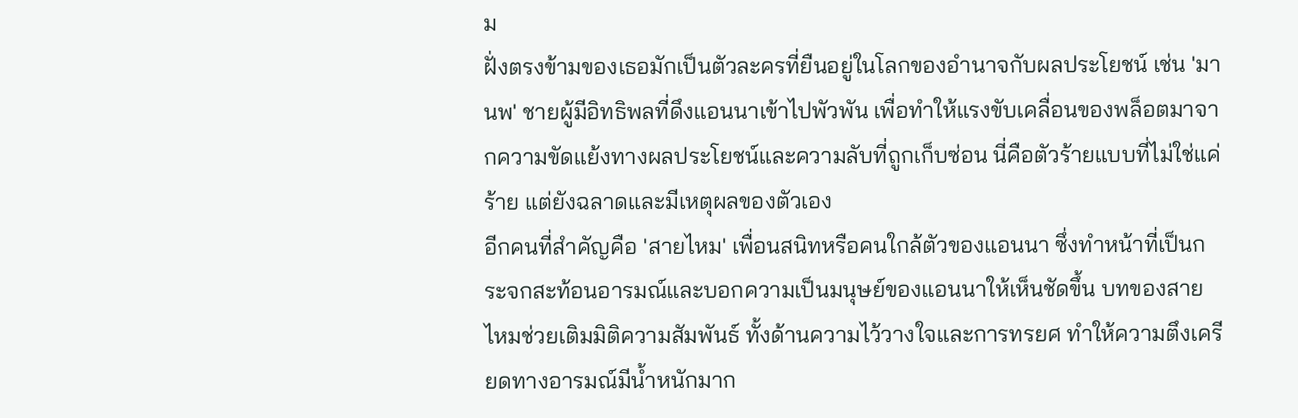ม
ฝั่งตรงข้ามของเธอมักเป็นตัวละครที่ยืนอยู่ในโลกของอำนาจกับผลประโยชน์ เช่น 'มานพ' ชายผู้มีอิทธิพลที่ดึงแอนนาเข้าไปพัวพัน เพื่อทำให้แรงขับเคลื่อนของพล็อตมาจากความขัดแย้งทางผลประโยชน์และความลับที่ถูกเก็บซ่อน นี่คือตัวร้ายแบบที่ไม่ใช่แค่ร้าย แต่ยังฉลาดและมีเหตุผลของตัวเอง
อีกคนที่สำคัญคือ 'สายไหม' เพื่อนสนิทหรือคนใกล้ตัวของแอนนา ซึ่งทำหน้าที่เป็นกระจกสะท้อนอารมณ์และบอกความเป็นมนุษย์ของแอนนาให้เห็นชัดขึ้น บทของสายไหมช่วยเติมมิติความสัมพันธ์ ทั้งด้านความไว้วางใจและการทรยศ ทำให้ความตึงเครียดทางอารมณ์มีน้ำหนักมาก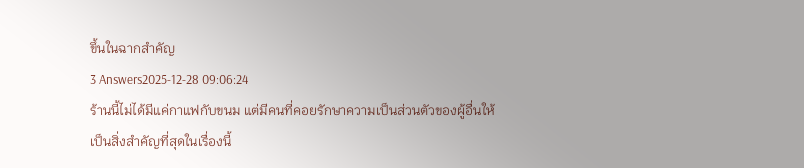ขึ้นในฉากสำคัญ
3 Answers2025-12-28 09:06:24
ร้านนี้ไม่ได้มีแค่กาแฟกับขนม แต่มีคนที่คอยรักษาความเป็นส่วนตัวของผู้อื่นให้เป็นสิ่งสำคัญที่สุดในเรื่องนี้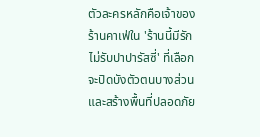ตัวละครหลักคือเจ้าของร้านคาเฟ่ใน 'ร้านนี้มีรัก ไม่รับปาปารัสซี่' ที่เลือกจะปิดบังตัวตนบางส่วนและสร้างพื้นที่ปลอดภัย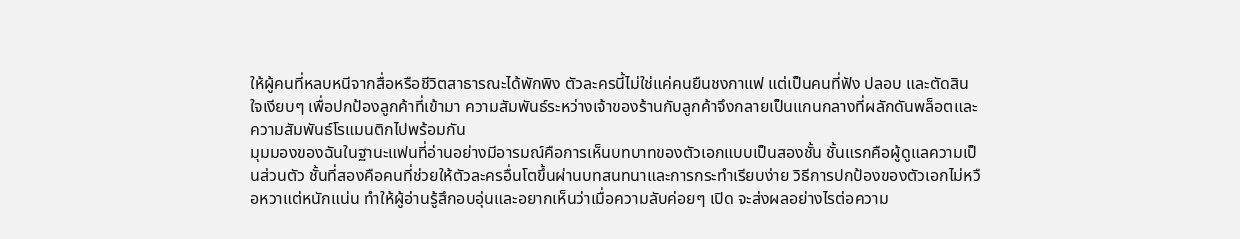ให้ผู้คนที่หลบหนีจากสื่อหรือชีวิตสาธารณะได้พักพิง ตัวละครนี้ไม่ใช่แค่คนยืนชงกาแฟ แต่เป็นคนที่ฟัง ปลอบ และตัดสินใจเงียบๆ เพื่อปกป้องลูกค้าที่เข้ามา ความสัมพันธ์ระหว่างเจ้าของร้านกับลูกค้าจึงกลายเป็นแกนกลางที่ผลักดันพล็อตและความสัมพันธ์โรแมนติกไปพร้อมกัน
มุมมองของฉันในฐานะแฟนที่อ่านอย่างมีอารมณ์คือการเห็นบทบาทของตัวเอกแบบเป็นสองชั้น ชั้นแรกคือผู้ดูแลความเป็นส่วนตัว ชั้นที่สองคือคนที่ช่วยให้ตัวละครอื่นโตขึ้นผ่านบทสนทนาและการกระทำเรียบง่าย วิธีการปกป้องของตัวเอกไม่หวือหวาแต่หนักแน่น ทำให้ผู้อ่านรู้สึกอบอุ่นและอยากเห็นว่าเมื่อความลับค่อยๆ เปิด จะส่งผลอย่างไรต่อความ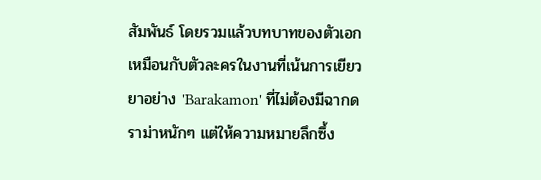สัมพันธ์ โดยรวมแล้วบทบาทของตัวเอกเหมือนกับตัวละครในงานที่เน้นการเยียวยาอย่าง 'Barakamon' ที่ไม่ต้องมีฉากดราม่าหนักๆ แต่ให้ความหมายลึกซึ้ง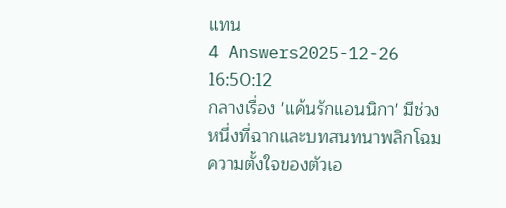แทน
4 Answers2025-12-26 16:50:12
กลางเรื่อง 'แค้นรักแอนนิกา' มีช่วงหนึ่งที่ฉากและบทสนทนาพลิกโฉมความตั้งใจของตัวเอ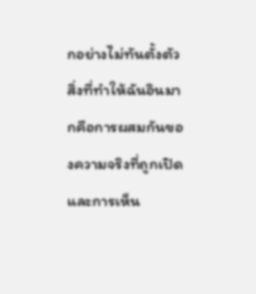กอย่างไม่ทันตั้งตัว
สิ่งที่ทำให้ฉันอินมากคือการผสมกันของความจริงที่ถูกเปิดและการเห็น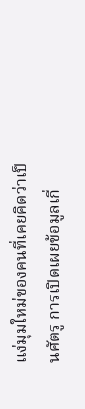แง่มุมใหม่ของคนที่เคยคิดว่าเป็นศัตรู การเปิดเผยข้อมูลเกี่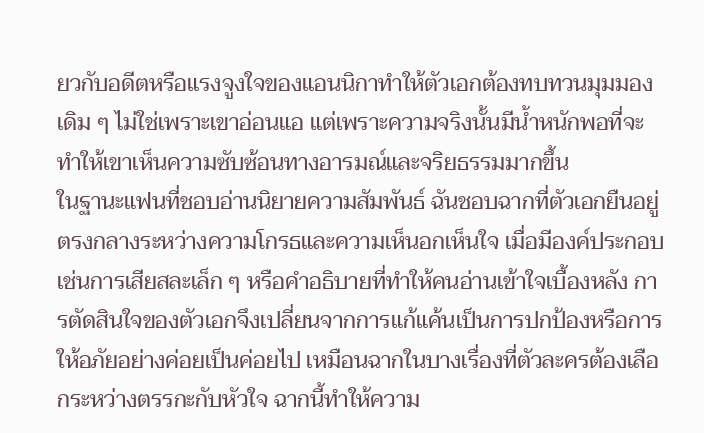ยวกับอดีตหรือแรงจูงใจของแอนนิกาทำให้ตัวเอกต้องทบทวนมุมมองเดิม ๆ ไม่ใช่เพราะเขาอ่อนแอ แต่เพราะความจริงนั้นมีน้ำหนักพอที่จะทำให้เขาเห็นความซับซ้อนทางอารมณ์และจริยธรรมมากขึ้น
ในฐานะแฟนที่ชอบอ่านนิยายความสัมพันธ์ ฉันชอบฉากที่ตัวเอกยืนอยู่ตรงกลางระหว่างความโกรธและความเห็นอกเห็นใจ เมื่อมีองค์ประกอบเช่นการเสียสละเล็ก ๆ หรือคำอธิบายที่ทำให้คนอ่านเข้าใจเบื้องหลัง การตัดสินใจของตัวเอกจึงเปลี่ยนจากการแก้แค้นเป็นการปกป้องหรือการให้อภัยอย่างค่อยเป็นค่อยไป เหมือนฉากในบางเรื่องที่ตัวละครต้องเลือกระหว่างตรรกะกับหัวใจ ฉากนี้ทำให้ความ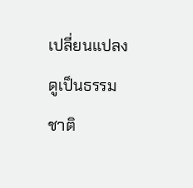เปลี่ยนแปลงดูเป็นธรรมชาติ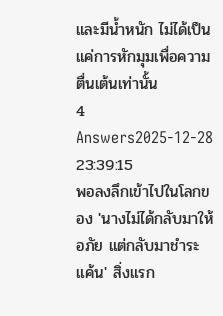และมีน้ำหนัก ไม่ได้เป็นแค่การหักมุมเพื่อความตื่นเต้นเท่านั้น
4 Answers2025-12-28 23:39:15
พอลงลึกเข้าไปในโลกของ 'นางไม่ได้กลับมาให้อภัย แต่กลับมาชำระแค้น' สิ่งแรก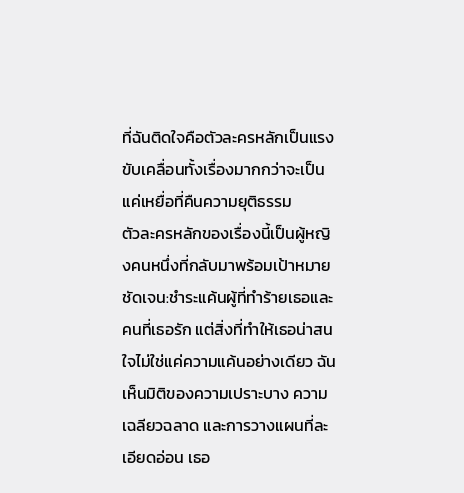ที่ฉันติดใจคือตัวละครหลักเป็นแรงขับเคลื่อนทั้งเรื่องมากกว่าจะเป็นแค่เหยื่อที่คืนความยุติธรรม
ตัวละครหลักของเรื่องนี้เป็นผู้หญิงคนหนึ่งที่กลับมาพร้อมเป้าหมายชัดเจน:ชำระแค้นผู้ที่ทำร้ายเธอและคนที่เธอรัก แต่สิ่งที่ทำให้เธอน่าสนใจไม่ใช่แค่ความแค้นอย่างเดียว ฉันเห็นมิติของความเปราะบาง ความเฉลียวฉลาด และการวางแผนที่ละเอียดอ่อน เธอ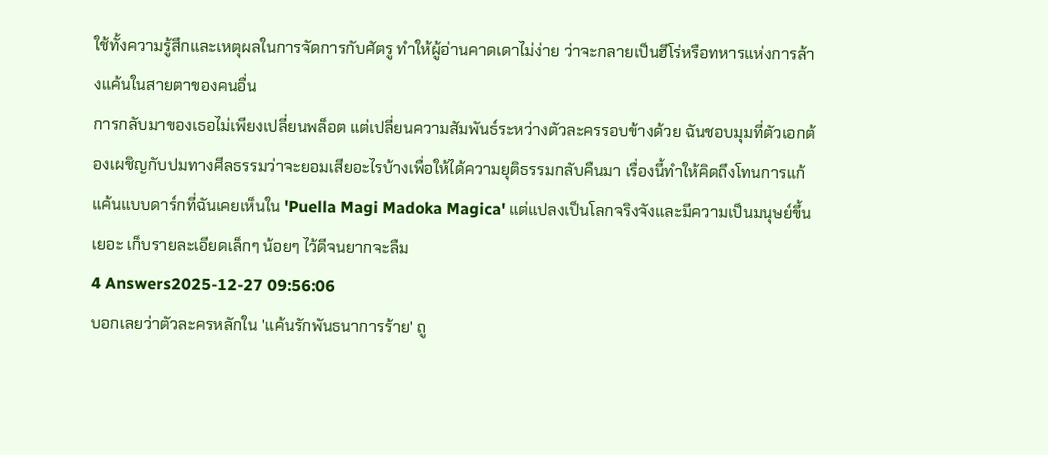ใช้ทั้งความรู้สึกและเหตุผลในการจัดการกับศัตรู ทำให้ผู้อ่านคาดเดาไม่ง่าย ว่าจะกลายเป็นฮีโร่หรือทหารแห่งการล้างแค้นในสายตาของคนอื่น
การกลับมาของเธอไม่เพียงเปลี่ยนพล็อต แต่เปลี่ยนความสัมพันธ์ระหว่างตัวละครรอบข้างด้วย ฉันชอบมุมที่ตัวเอกต้องเผชิญกับปมทางศีลธรรมว่าจะยอมเสียอะไรบ้างเพื่อให้ได้ความยุติธรรมกลับคืนมา เรื่องนี้ทำให้คิดถึงโทนการแก้แค้นแบบดาร์กที่ฉันเคยเห็นใน 'Puella Magi Madoka Magica' แต่แปลงเป็นโลกจริงจังและมีความเป็นมนุษย์ขึ้นเยอะ เก็บรายละเอียดเล็กๆ น้อยๆ ไว้ดีจนยากจะลืม
4 Answers2025-12-27 09:56:06
บอกเลยว่าตัวละครหลักใน 'แค้นรักพันธนาการร้าย' ถู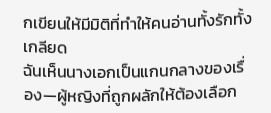กเขียนให้มีมิติที่ทำให้คนอ่านทั้งรักทั้งเกลียด
ฉันเห็นนางเอกเป็นแกนกลางของเรื่อง—ผู้หญิงที่ถูกผลักให้ต้องเลือก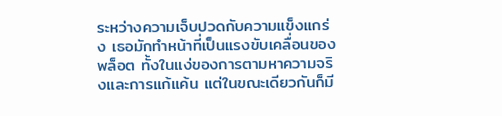ระหว่างความเจ็บปวดกับความแข็งแกร่ง เธอมักทำหน้าที่เป็นแรงขับเคลื่อนของพล็อต ทั้งในแง่ของการตามหาความจริงและการแก้แค้น แต่ในขณะเดียวกันก็มี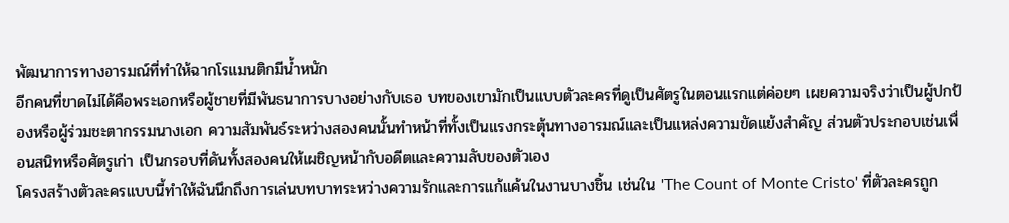พัฒนาการทางอารมณ์ที่ทำให้ฉากโรแมนติกมีน้ำหนัก
อีกคนที่ขาดไม่ได้คือพระเอกหรือผู้ชายที่มีพันธนาการบางอย่างกับเธอ บทของเขามักเป็นแบบตัวละครที่ดูเป็นศัตรูในตอนแรกแต่ค่อยๆ เผยความจริงว่าเป็นผู้ปกป้องหรือผู้ร่วมชะตากรรมนางเอก ความสัมพันธ์ระหว่างสองคนนั้นทำหน้าที่ทั้งเป็นแรงกระตุ้นทางอารมณ์และเป็นแหล่งความขัดแย้งสำคัญ ส่วนตัวประกอบเช่นเพื่อนสนิทหรือศัตรูเก่า เป็นกรอบที่ดันทั้งสองคนให้เผชิญหน้ากับอดีตและความลับของตัวเอง
โครงสร้างตัวละครแบบนี้ทำให้ฉันนึกถึงการเล่นบทบาทระหว่างความรักและการแก้แค้นในงานบางชิ้น เช่นใน 'The Count of Monte Cristo' ที่ตัวละครถูก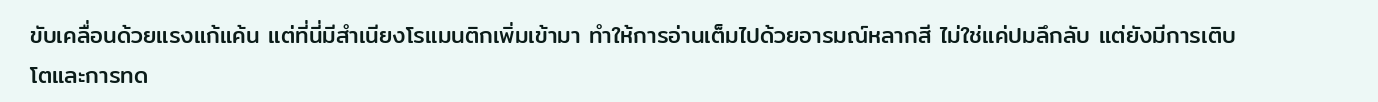ขับเคลื่อนด้วยแรงแก้แค้น แต่ที่นี่มีสำเนียงโรแมนติกเพิ่มเข้ามา ทำให้การอ่านเต็มไปด้วยอารมณ์หลากสี ไม่ใช่แค่ปมลึกลับ แต่ยังมีการเติบโตและการทด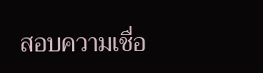สอบความเชื่อ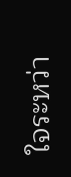ใจระหว่า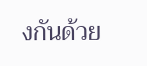งกันด้วย